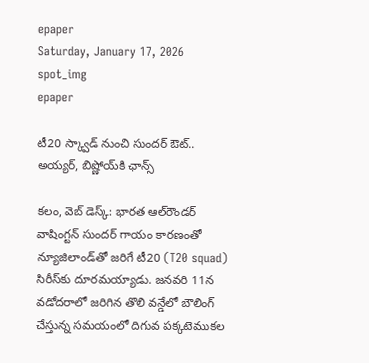epaper
Saturday, January 17, 2026
spot_img
epaper

టీ20 స్క్వాడ్ నుంచి సుందర్ ఔట్.. అయ్యర్, బిష్ణోయ్‌కి ఛాన్స్

కలం, వెబ్ డెస్క్: భారత ఆల్‌రౌండర్ వాషింగ్టన్ సుందర్ గాయం కారణంతో న్యూజిలాండ్‌తో జరిగే టీ20 (T20 squad) సిరీస్‌కు దూరమయ్యాడు. జనవరి 11న వడోదరాలో జరిగిన తొలి వన్డేలో బౌలింగ్ చేస్తున్న సమయంలో దిగువ పక్కటెముకల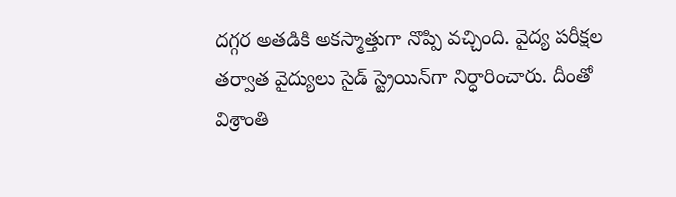దగ్గర అతడికి అకస్మాత్తుగా నొప్పి వచ్చింది. వైద్య పరీక్షల తర్వాత వైద్యులు సైడ్ స్ట్రెయిన్‌గా నిర్ధారించారు. దీంతో విశ్రాంతి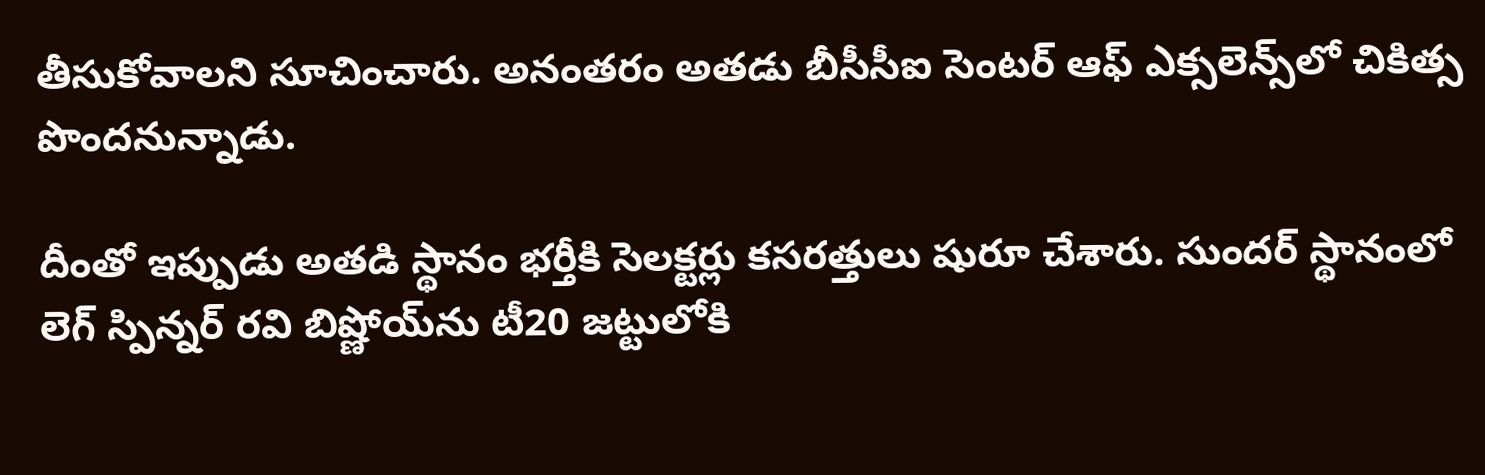తీసుకోవాలని సూచించారు. అనంతరం అతడు బీసీసీఐ సెంటర్ ఆఫ్ ఎక్సలెన్స్‌లో చికిత్స పొందనున్నాడు.

దీంతో ఇప్పుడు అతడి స్థానం భర్తీకి సెలక్టర్లు కసరత్తులు షురూ చేశారు. సుందర్ స్థానంలో లెగ్ స్పిన్నర్ రవి బిష్ణోయ్‌ను టీ20 జట్టులోకి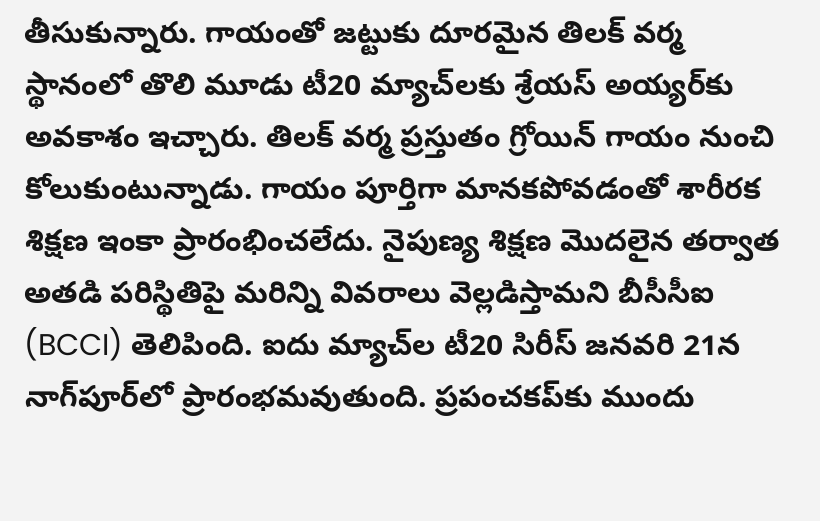తీసుకున్నారు. గాయంతో జట్టుకు దూరమైన తిలక్ వర్మ స్థానంలో తొలి మూడు టీ20 మ్యాచ్‌లకు శ్రేయస్ అయ్యర్‌కు అవకాశం ఇచ్చారు. తిలక్ వర్మ ప్రస్తుతం గ్రోయిన్ గాయం నుంచి కోలుకుంటున్నాడు. గాయం పూర్తిగా మానకపోవడంతో శారీరక శిక్షణ ఇంకా ప్రారంభించలేదు. నైపుణ్య శిక్షణ మొదలైన తర్వాత అతడి పరిస్థితిపై మరిన్ని వివరాలు వెల్లడిస్తామని బీసీసీఐ (BCCI) తెలిపింది. ఐదు మ్యాచ్‌ల టీ20 సిరీస్ జనవరి 21న నాగ్‌పూర్‌లో ప్రారంభమవుతుంది. ప్రపంచకప్‌కు ముందు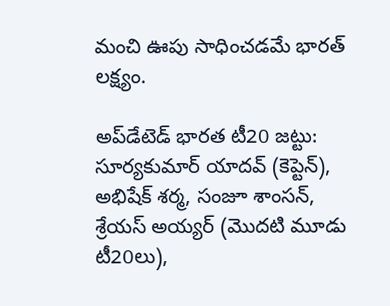మంచి ఊపు సాధించడమే భారత్ లక్ష్యం.

అప్‌డేటెడ్ భారత టీ20 జట్టు: సూర్యకుమార్ యాదవ్ (కెప్టెన్), అభిషేక్ శర్మ, సంజూ శాంసన్, శ్రేయస్ అయ్యర్ (మొదటి మూడు టీ20లు),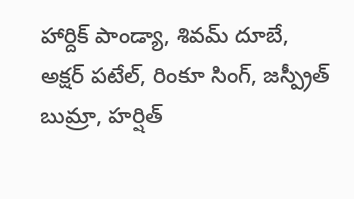హార్దిక్ పాండ్యా, శివమ్ దూబే, అక్షర్ పటేల్, రింకూ సింగ్, జస్ప్రీత్ బుమ్రా, హర్షిత్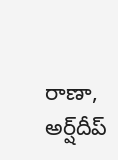రాణా, అర్ష్‌దీప్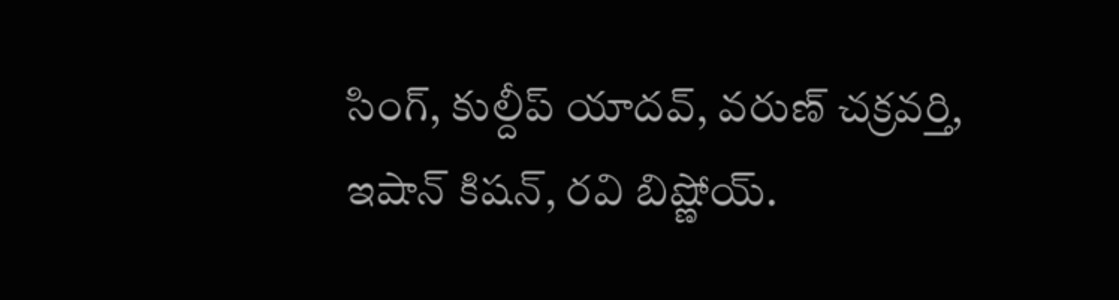సింగ్, కుల్దీప్ యాదవ్, వరుణ్ చక్రవర్తి, ఇషాన్ కిషన్, రవి బిష్ణోయ్.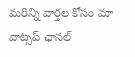మ‌రిన్ని వార్త‌ల కోసం మా వాట్స‌ప్ ఛాన‌ల్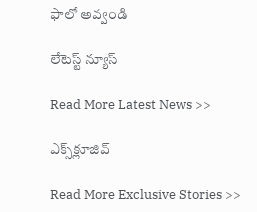ఫాలో అవ్వండి

లేటెస్ట్ న్యూస్‌

Read More Latest News >>

ఎక్స్‌క్లూజివ్‌

Read More Exclusive Stories >>